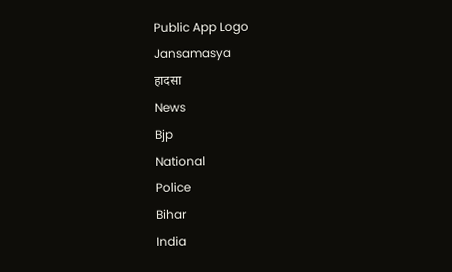Public App Logo
Jansamasya
हादसा
News
Bjp
National
Police
Bihar
India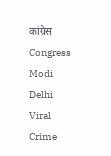कांग्रेस
Congress
Modi
Delhi
Viral
Crime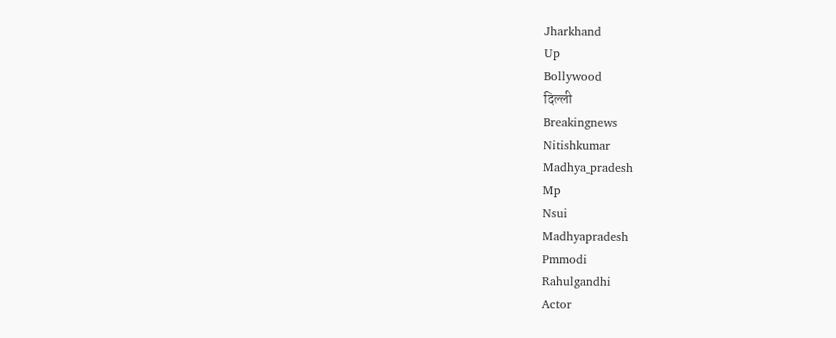Jharkhand
Up
Bollywood
दिल्ली
Breakingnews
Nitishkumar
Madhya_pradesh
Mp
Nsui
Madhyapradesh
Pmmodi
Rahulgandhi
Actor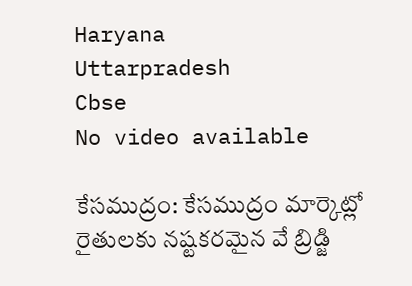Haryana
Uttarpradesh
Cbse
No video available

కేసముద్రం: కేసముద్రం మార్కెట్లో రైతులకు నష్టకరమైన వే బ్రిడ్జి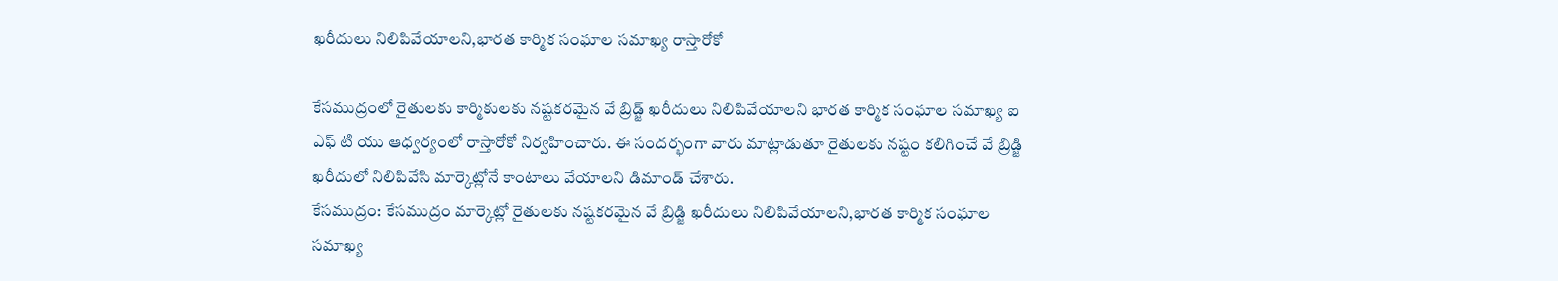ఖరీదులు నిలిపివేయాలని,భారత కార్మిక సంఘాల సమాఖ్య రాస్తారోకో

కేసముద్రంలో రైతులకు కార్మికులకు నష్టకరమైన వే బ్రిడ్జ్ ఖరీదులు నిలిపివేయాలని భారత కార్మిక సంఘాల సమాఖ్య ఐ ఎఫ్ టి యు ఆధ్వర్యంలో రాస్తారోకో నిర్వహించారు. ఈ సందర్భంగా వారు మాట్లాడుతూ రైతులకు నష్టం కలిగించే వే బ్రిడ్జి ఖరీదులో నిలిపివేసి మార్కెట్లోనే కాంటాలు వేయాలని డిమాండ్ చేశారు.
కేసముద్రం: కేసముద్రం మార్కెట్లో రైతులకు నష్టకరమైన వే బ్రిడ్జి ఖరీదులు నిలిపివేయాలని,భారత కార్మిక సంఘాల సమాఖ్య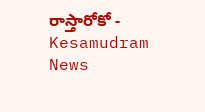రాస్తారోకో - Kesamudram News